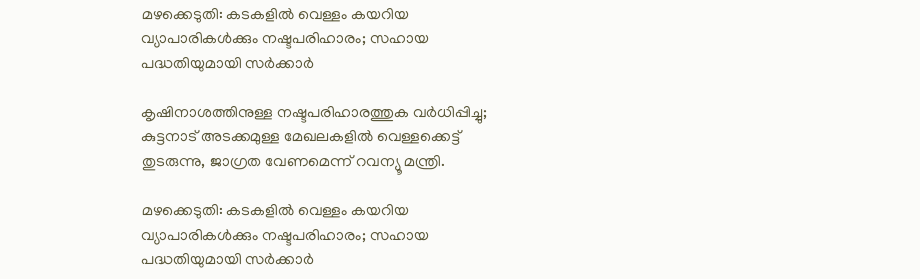മഴക്കെടുതി: കടകളിൽ വെള്ളം കയറിയ വ്യാപാരികൾക്കും നഷ്ടപരിഹാരം; സഹായ പദ്ധതിയുമായി സർക്കാർ

കൃഷിനാശത്തിനുള്ള നഷ്ടപരിഹാരത്തുക വർധിപ്പിച്ചു; കുട്ടനാട് അടക്കമുള്ള മേഖലകളിൽ വെള്ളക്കെട്ട് തുടരുന്നു, ജാഗ്രത വേണമെന്ന് റവന്യൂ മന്ത്രി.

മഴക്കെടുതി: കടകളിൽ വെള്ളം കയറിയ വ്യാപാരികൾക്കും നഷ്ടപരിഹാരം; സഹായ പദ്ധതിയുമായി സർക്കാർ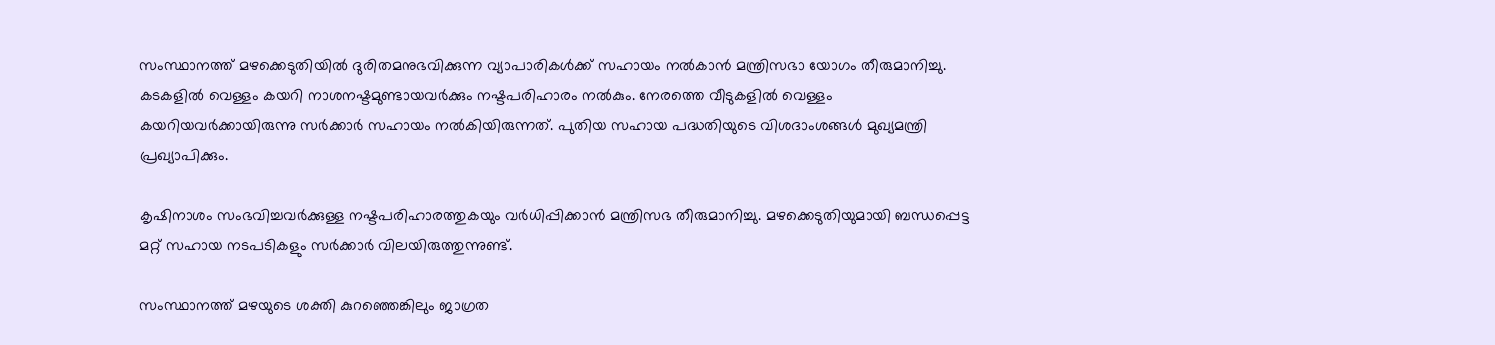സംസ്ഥാനത്ത് മഴക്കെടുതിയിൽ ദുരിതമനുഭവിക്കുന്ന വ്യാപാരികൾക്ക് സഹായം നൽകാൻ മന്ത്രിസഭാ യോഗം തീരുമാനിച്ചു. കടകളിൽ വെള്ളം കയറി നാശനഷ്ടമുണ്ടായവർക്കും നഷ്ടപരിഹാരം നൽകും. നേരത്തെ വീടുകളിൽ വെള്ളം കയറിയവർക്കായിരുന്നു സർക്കാർ സഹായം നൽകിയിരുന്നത്. പുതിയ സഹായ പദ്ധതിയുടെ വിശദാംശങ്ങൾ മുഖ്യമന്ത്രി പ്രഖ്യാപിക്കും.

കൃഷിനാശം സംഭവിച്ചവർക്കുള്ള നഷ്ടപരിഹാരത്തുകയും വർധിപ്പിക്കാൻ മന്ത്രിസഭ തീരുമാനിച്ചു. മഴക്കെടുതിയുമായി ബന്ധപ്പെട്ട മറ്റ് സഹായ നടപടികളും സർക്കാർ വിലയിരുത്തുന്നുണ്ട്.

സംസ്ഥാനത്ത് മഴയുടെ ശക്തി കുറഞ്ഞെങ്കിലും ജാഗ്രത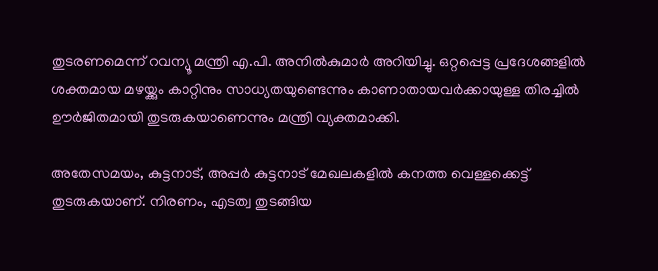തുടരണമെന്ന് റവന്യൂ മന്ത്രി എ.പി. അനിൽകുമാർ അറിയിച്ചു. ഒറ്റപ്പെട്ട പ്രദേശങ്ങളിൽ ശക്തമായ മഴയ്ക്കും കാറ്റിനും സാധ്യതയുണ്ടെന്നും കാണാതായവർക്കായുള്ള തിരച്ചിൽ ഊർജിതമായി തുടരുകയാണെന്നും മന്ത്രി വ്യക്തമാക്കി.

അതേസമയം, കുട്ടനാട്, അപ്പർ കുട്ടനാട് മേഖലകളിൽ കനത്ത വെള്ളക്കെട്ട് തുടരുകയാണ്. നിരണം, എടത്വ തുടങ്ങിയ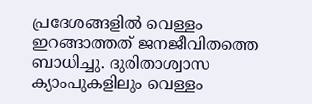പ്രദേശങ്ങളിൽ വെള്ളം ഇറങ്ങാത്തത് ജനജീവിതത്തെ ബാധിച്ചു. ദുരിതാശ്വാസ ക്യാംപുകളിലും വെള്ളം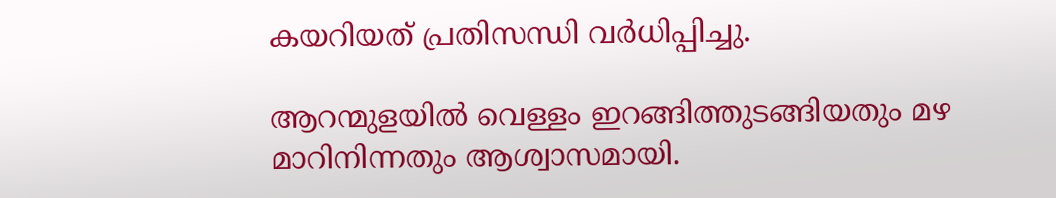കയറിയത് പ്രതിസന്ധി വർധിപ്പിച്ചു.

ആറന്മുളയിൽ വെള്ളം ഇറങ്ങിത്തുടങ്ങിയതും മഴ മാറിനിന്നതും ആശ്വാസമായി.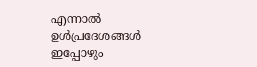എന്നാൽ ഉൾപ്രദേശങ്ങൾ ഇപ്പോഴും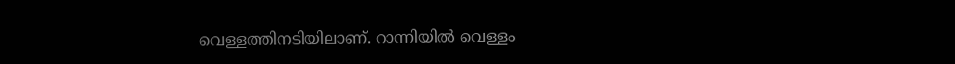വെള്ളത്തിനടിയിലാണ്. റാന്നിയിൽ വെള്ളം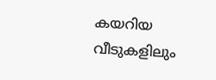കയറിയ വീടുകളിലും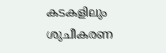കടകളിലും ശുചീകരണ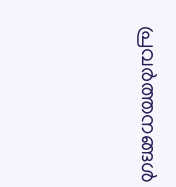പ്രവർത്തനങ്ങൾ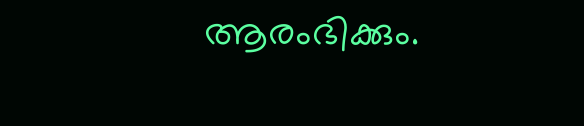ആരംഭിക്കും.